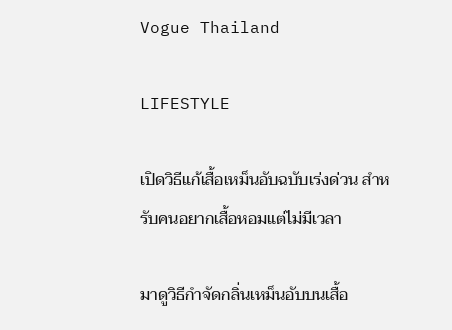Vogue Thailand

LIFESTYLE

เปิดวิธีแก้เสื้อเหม็นอับฉบับเร่งด่วน สำหรับคนอยากเสื้อหอมแต่ไม่มีเวลา

มาดูวิธีกำจัดกลิ่นเหม็นอับบนเสื้อ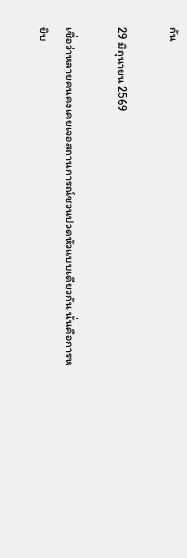กัน

29 มิถุนายน 2569

เชื่อว่าหลายคนคงเคยเจอสถานการณ์ชวนปวดหัวแบบเดียวกัน นั่นคือการหยิบ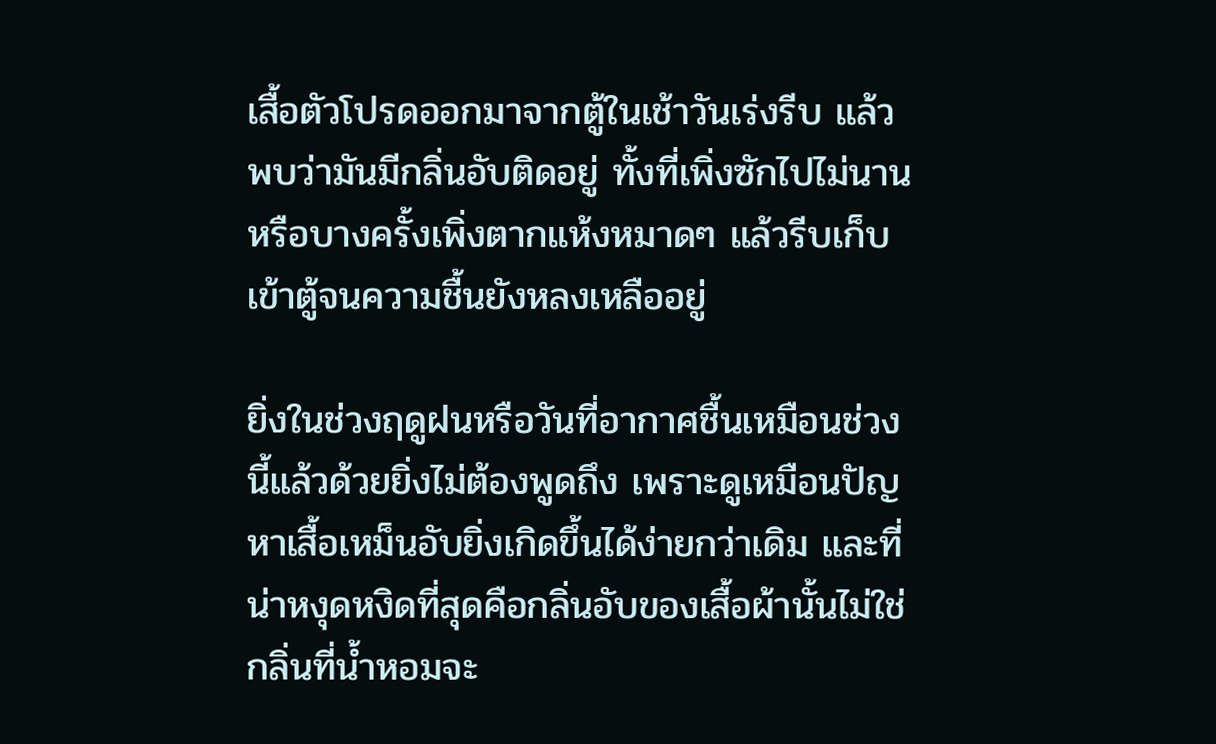เสื้อตัวโปรดออกมาจากตู้ในเช้าวันเร่งรีบ แล้วพบว่ามันมีกลิ่นอับติดอยู่ ทั้งที่เพิ่งซักไปไม่นาน หรือบางครั้งเพิ่งตากแห้งหมาดๆ แล้วรีบเก็บเข้าตู้จนความชื้นยังหลงเหลืออยู่

ยิ่งในช่วงฤดูฝนหรือวันที่อากาศชื้นเหมือนช่วงนี้แล้วด้วยยิ่งไม่ต้องพูดถึง เพราะดูเหมือนปัญหาเสื้อเหม็นอับยิ่งเกิดขึ้นได้ง่ายกว่าเดิม และที่น่าหงุดหงิดที่สุดคือกลิ่นอับของเสื้อผ้านั้นไม่ใช่กลิ่นที่น้ำหอมจะ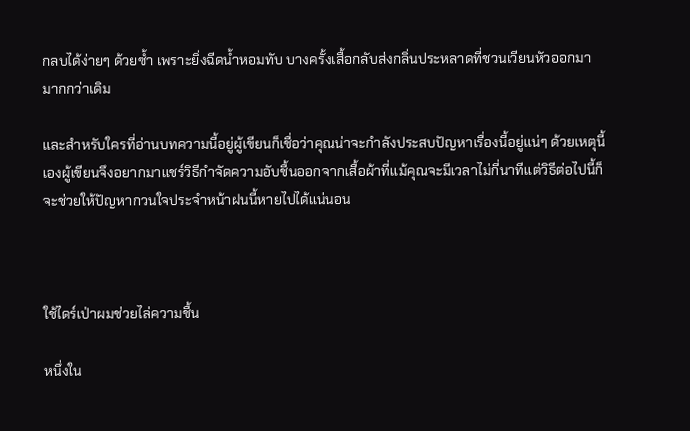กลบได้ง่ายๆ ด้วยซ้ำ เพราะยิ่งฉีดน้ำหอมทับ บางครั้งเสื้อกลับส่งกลิ่นประหลาดที่ชวนเวียนหัวออกมามากกว่าเดิม

และสำหรับใครที่อ่านบทความนี้อยู่ผู้เขียนก็เชื่อว่าคุณน่าจะกำลังประสบปัญหาเรื่องนี้อยู่แน่ๆ ด้วยเหตุนี้เองผู้เขียนจึงอยากมาแชร์วิธีกำจัดความอับชื้นออกจากเสื้อผ้าที่แม้คุณจะมีเวลาไม่กี่นาทีแต่วิธีต่อไปนี้ก็จะช่วยให้ปัญหากวนใจประจำหน้าฝนนี้หายไปได้แน่นอน



ใช้ไดร์เป่าผมช่วยไล่ความชื้น

หนึ่งใน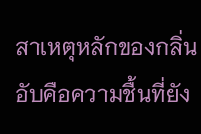สาเหตุหลักของกลิ่นอับคือความชื้นที่ยัง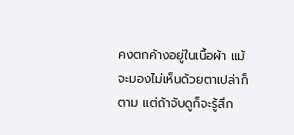คงตกค้างอยู่ในเนื้อผ้า แม้จะมองไม่เห็นด้วยตาเปล่าก็ตาม แต่ถ้าจับดูก็จะรู้สึก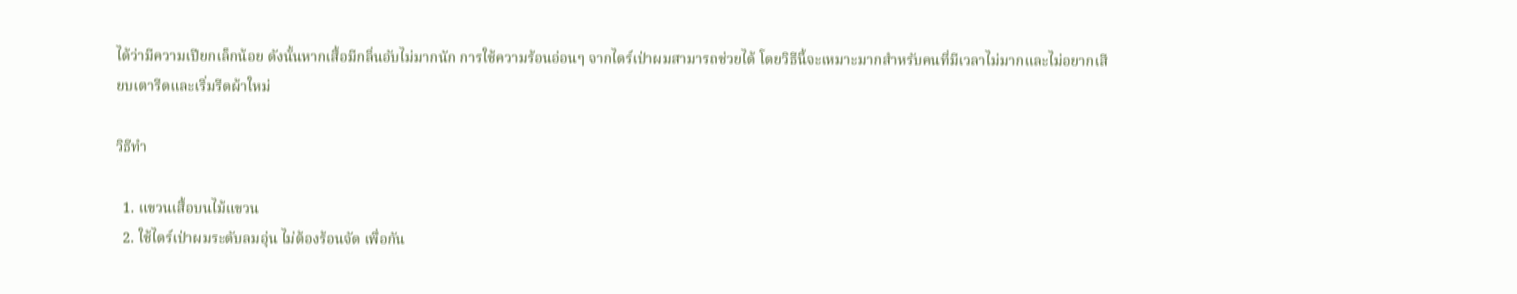ได้ว่ามีความเปียกเล็กน้อย ดังนั้นหากเสื้อมีกลิ่นอับไม่มากนัก การใช้ความร้อนอ่อนๆ จากไดร์เป่าผมสามารถช่วยได้ โดยวิธีนี้จะเหมาะมากสำหรับคนที่มีเวลาไม่มากและไม่อยากเสียบเตารีดและเริ่มรีดผ้าใหม่

วิธีทำ

  1. แขวนเสื้อบนไม้แขวน
  2. ใช้ไดร์เป่าผมระดับลมอุ่น ไม่ต้องร้อนจัด เพื่อกัน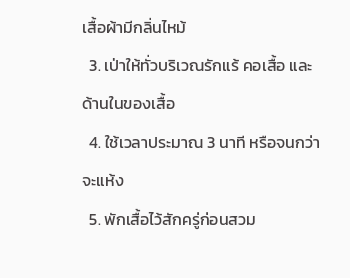เสื้อผ้ามีกลิ่นไหม้
  3. เป่าให้ทั่วบริเวณรักแร้ คอเสื้อ และด้านในของเสื้อ
  4. ใช้เวลาประมาณ 3 นาที หรือจนกว่าจะแห้ง
  5. พักเสื้อไว้สักครู่ก่อนสวม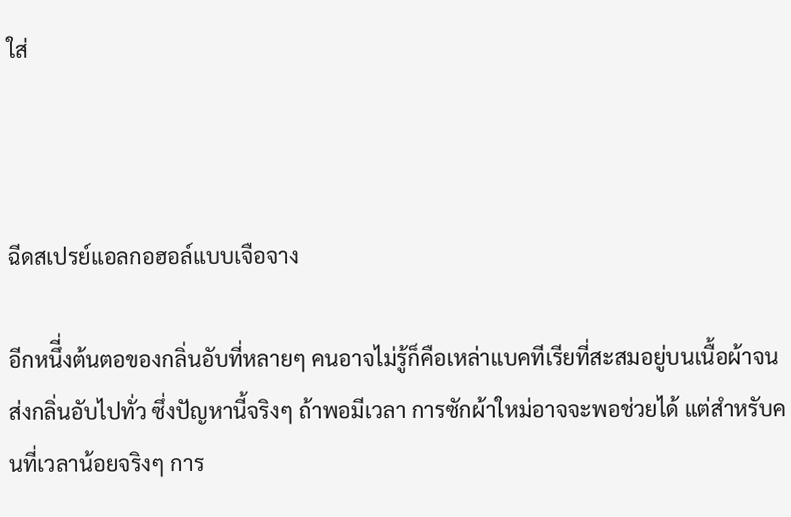ใส่



ฉีดสเปรย์แอลกอฮอล์แบบเจือจาง

อีกหนึี่งต้นตอของกลิ่นอับที่หลายๆ คนอาจไม่รู้ก็คือเหล่าแบคทีเรียที่สะสมอยู่บนเนื้อผ้าจนส่งกลิ่นอับไปทั่ว ซึ่งปัญหานี้จริงๆ ถ้าพอมีเวลา การซักผ้าใหม่อาจจะพอช่วยได้ แต่สำหรับคนที่เวลาน้อยจริงๆ การ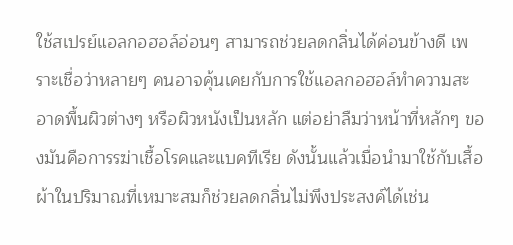ใช้สเปรย์แอลกอฮอล์อ่อนๆ สามารถช่วยลดกลิ่นได้ค่อนข้างดี เพราะเชื่อว่าหลายๆ คนอาจคุ้นเคยกับการใช้แอลกอฮอล์ทำความสะอาดพื้นผิวต่างๆ หรือผิวหนังเป็นหลัก แต่อย่าลืมว่าหน้าที่หลักๆ ของมันคือการรฆ่าเชื้อโรคและแบคทีเรีย ดังนั้นแล้วเมื่อนำมาใช้กับเสื้อผ้าในปริมาณที่เหมาะสมก็ช่วยลดกลิ่นไม่พึงประสงค์ได้เช่น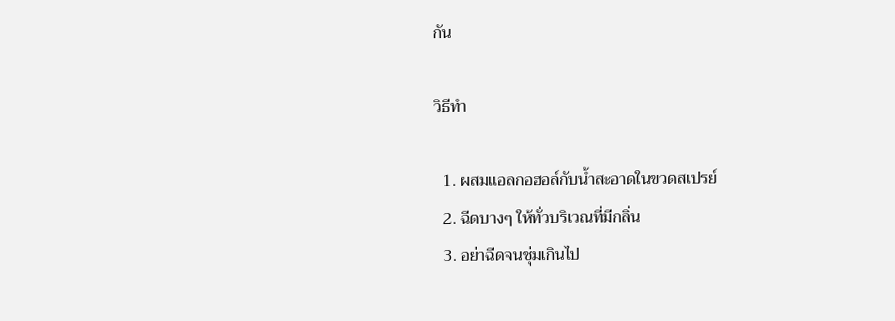กัน

วิธีทำ

  1. ผสมแอลกอฮอล์กับน้ำสะอาดในขวดสเปรย์
  2. ฉีดบางๆ ให้ทั่วบริเวณที่มีกลิ่น
  3. อย่าฉีดจนชุ่มเกินไป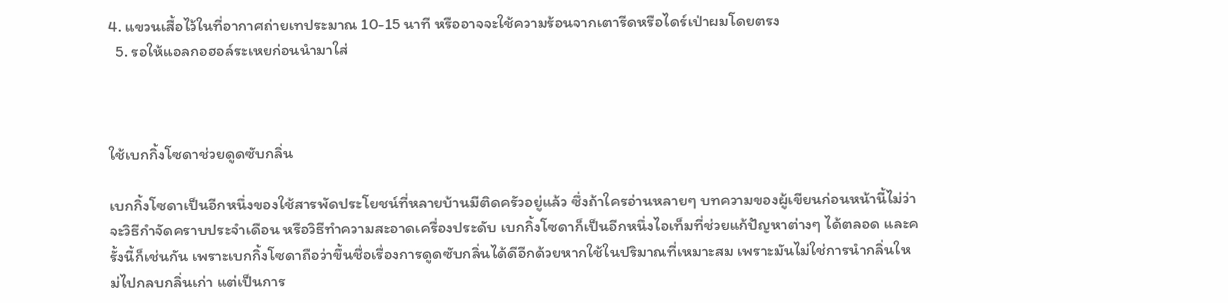4. แขวนเสื้อไว้ในที่อากาศถ่ายเทประมาณ 10-15 นาที หรืออาจจะใช้ความร้อนจากเตารีดหรือไดร์เป่าผมโดยตรง
  5. รอให้แอลกอฮอล์ระเหยก่อนนำมาใส่



ใช้เบกกิ้งโซดาช่วยดูดซับกลิ่น

เบกกิ้งโซดาเป็นอีกหนึ่งของใช้สารพัดประโยชน์ที่หลายบ้านมีติดครัวอยู่แล้ว ซึ่งถ้าใครอ่านหลายๆ บทความของผู้เขียนก่อนหน้านี้ไม่ว่าจะวิธีกำจัดคราบประจำเดือน หรือวิธีทำความสะอาดเครื่องประดับ เบกกิ้งโซดาก็เป็นอีกหนึ่งไอเท็มที่ช่วยแก้ปัญหาต่างๆ ได้ตลอด และครั้งนี้ก็เช่นกัน เพราะเบกกิ้งโซดาถือว่าขึ้นชื่อเรื่องการดูดซับกลิ่นได้ดีอีกด้วยหากใช้ในปริมาณที่เหมาะสม เพราะมันไม่ใช่การนำกลิ่นใหม่ไปกลบกลิ่นเก่า แต่เป็นการ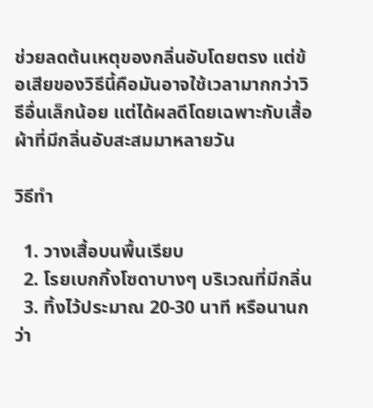ช่วยลดต้นเหตุของกลิ่นอับโดยตรง แต่ข้อเสียของวิธีนี้คือมันอาจใช้เวลามากกว่าวิธีอื่นเล็กน้อย แต่ได้ผลดีโดยเฉพาะกับเสื้อผ้าที่มีกลิ่นอับสะสมมาหลายวัน

วิธีทำ

  1. วางเสื้อบนพื้นเรียบ
  2. โรยเบกกิ้งโซดาบางๆ บริเวณที่มีกลิ่น
  3. ทิ้งไว้ประมาณ 20-30 นาที หรือนานกว่า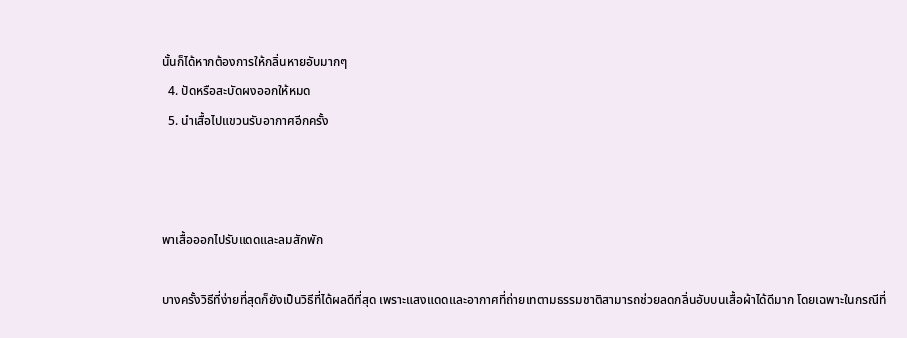นั้นก็ได้หากต้องการให้กลิ่นหายอับมากๆ
  4. ปัดหรือสะบัดผงออกให้หมด
  5. นำเสื้อไปแขวนรับอากาศอีกครั้ง



พาเสื้อออกไปรับแดดและลมสักพัก

บางครั้งวิธีที่ง่ายที่สุดก็ยังเป็นวิธีที่ได้ผลดีที่สุด เพราะแสงแดดและอากาศที่ถ่ายเทตามธรรมชาติสามารถช่วยลดกลิ่นอับบนเสื้อผ้าได้ดีมาก โดยเฉพาะในกรณีที่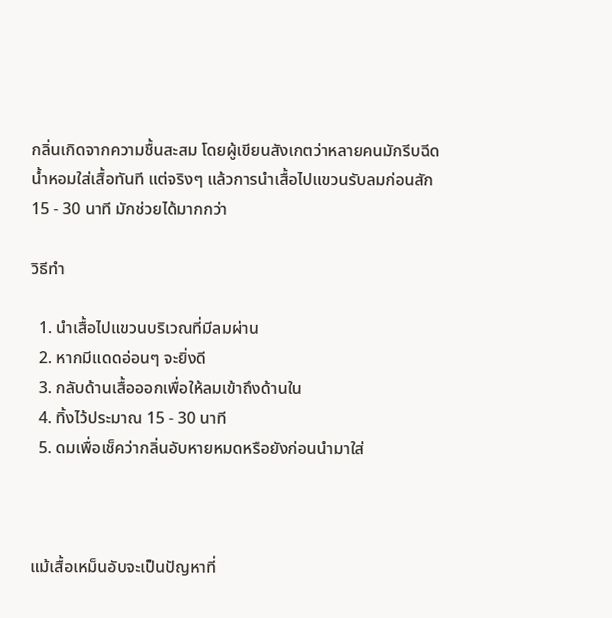กลิ่นเกิดจากความชื้นสะสม โดยผู้เขียนสังเกตว่าหลายคนมักรีบฉีดน้ำหอมใส่เสื้อทันที แต่จริงๆ แล้วการนำเสื้อไปแขวนรับลมก่อนสัก 15 - 30 นาที มักช่วยได้มากกว่า

วิธีทำ

  1. นำเสื้อไปแขวนบริเวณที่มีลมผ่าน
  2. หากมีแดดอ่อนๆ จะยิ่งดี
  3. กลับด้านเสื้อออกเพื่อให้ลมเข้าถึงด้านใน
  4. ทิ้งไว้ประมาณ 15 - 30 นาที
  5. ดมเพื่อเช็คว่ากลิ่นอับหายหมดหรือยังก่อนนำมาใส่



แม้เสื้อเหม็นอับจะเป็นปัญหาที่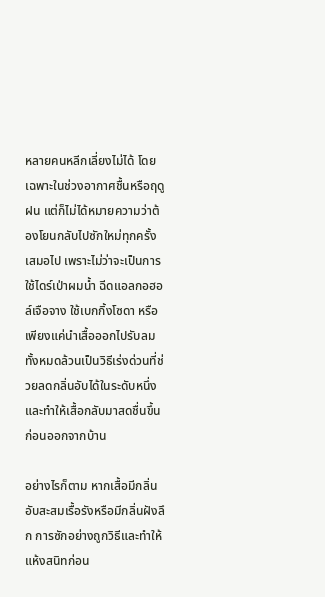หลายคนหลีกเลี่ยงไม่ได้ โดยเฉพาะในช่วงอากาศชื้นหรือฤดูฝน แต่ก็ไม่ได้หมายความว่าต้องโยนกลับไปซักใหม่ทุกครั้งเสมอไป เพราะไม่ว่าจะเป็นการใช้ไดร์เป่าผมน้ำ ฉีดแอลกอฮอล์เจือจาง ใช้เบกกิ้งโซดา หรือเพียงแค่นำเสื้อออกไปรับลม ทั้งหมดล้วนเป็นวิธีเร่งด่วนที่ช่วยลดกลิ่นอับได้ในระดับหนึ่งและทำให้เสื้อกลับมาสดชื่นขึ้นก่อนออกจากบ้าน

อย่างไรก็ตาม หากเสื้อมีกลิ่นอับสะสมเรื้อรังหรือมีกลิ่นฝังลึก การซักอย่างถูกวิธีและทำให้แห้งสนิทก่อน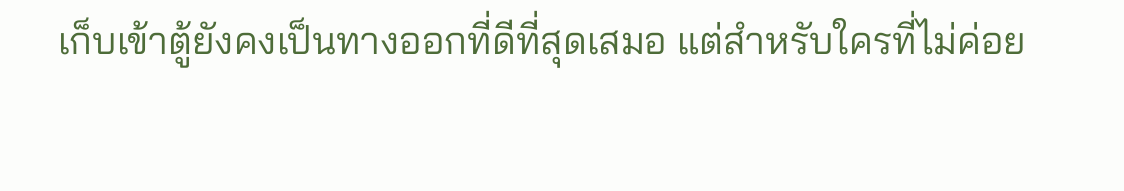เก็บเข้าตู้ยังคงเป็นทางออกที่ดีที่สุดเสมอ แต่สำหรับใครที่ไม่ค่อย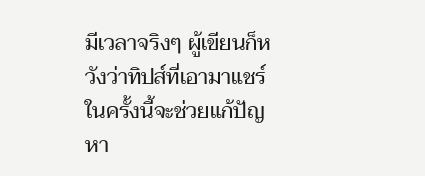มีเวลาจริงๆ ผู้เขียนก็หวังว่าทิปส์ที่เอามาแชร์ในครั้งนี้จะช่วยแก้ปัญหา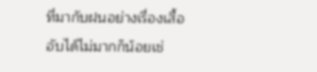ที่มากับฝนอย่างเรื่องเสื้ออับได้ไม่มากก็น้อยเช่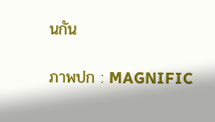นกัน

ภาพปก : MAGNIFIC